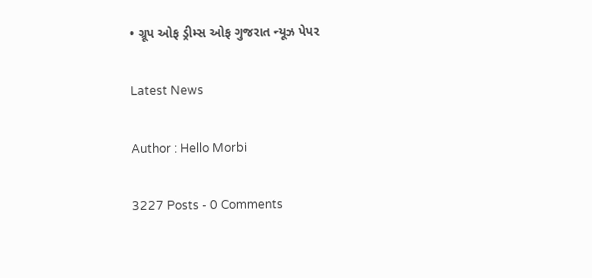• ગ્રૂપ ઓફ ડ્રીમ્સ ઓફ ગુજરાત ન્યૂઝ પેપર

Latest News

Author : Hello Morbi

3227 Posts - 0 Comments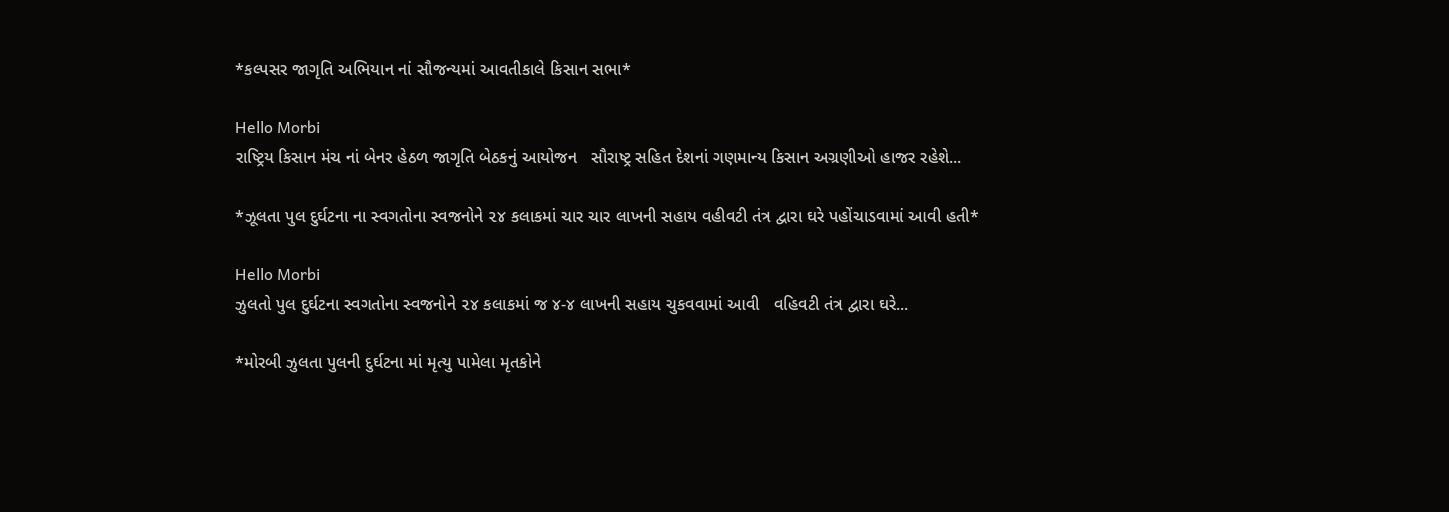*કલ્પસર જાગૃતિ અભિયાન નાં સૌજન્યમાં આવતીકાલે કિસાન સભા*

Hello Morbi
રાષ્ટ્રિય કિસાન મંચ નાં બેનર હેઠળ જાગૃતિ બેઠકનું આયોજન   સૌરાષ્ટ્ર સહિત દેશનાં ગણમાન્ય કિસાન અગ્રણીઓ હાજર રહેશે...

*ઝૂલતા પુલ દુર્ઘટના ના સ્વગતોના સ્વજનોને ૨૪ કલાકમાં ચાર ચાર લાખની સહાય વહીવટી તંત્ર દ્વારા ઘરે પહોંચાડવામાં આવી હતી*

Hello Morbi
ઝુલતો પુલ દુર્ઘટના સ્વગતોના સ્વજનોને ૨૪ કલાકમાં જ ૪-૪ લાખની સહાય ચુકવવામાં આવી   વહિવટી તંત્ર દ્વારા ઘરે...

*મોરબી ઝુલતા પુલની દુર્ઘટના માં મૃત્યુ પામેલા મૃતકોને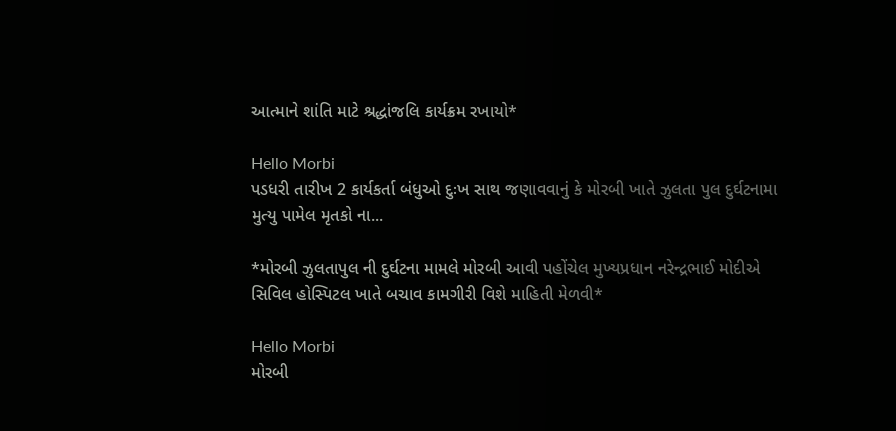આત્માને શાંતિ માટે શ્રદ્ધાંજલિ કાર્યક્રમ રખાયો*

Hello Morbi
પડધરી તારીખ 2 કાર્યકર્તા બંધુઓ દુઃખ સાથ જણાવવાનું કે મોરબી ખાતે ઝુલતા પુલ દુર્ઘટનામા મુત્યુ પામેલ મૃતકો ના...

*મોરબી ઝુલતાપુલ ની દુર્ઘટના મામલે મોરબી આવી પહોંચેલ મુખ્યપ્રધાન નરેન્દ્રભાઈ મોદીએ સિવિલ હોસ્પિટલ ખાતે બચાવ કામગીરી વિશે માહિતી મેળવી*

Hello Morbi
મોરબી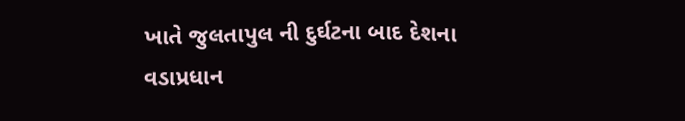ખાતે જુલતાપુલ ની દુર્ઘટના બાદ દેશના વડાપ્રધાન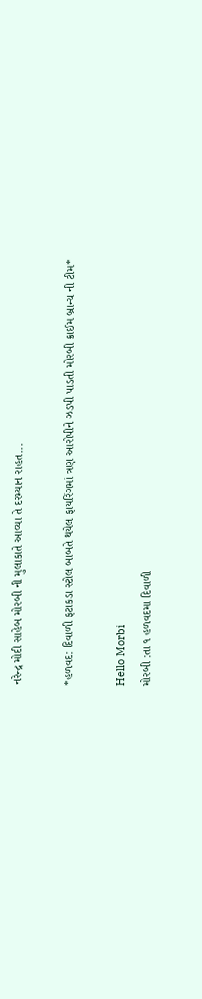નરેન્દ્ર મોદી સાહેબ મોરબી ની મુલાકાતે આવ્યા તે દરમ્યાન રાહત...

*હળવદ: દિવાળી ફટાકડા સ્ટોલ બાબતે થયેલ ફાયરિંગમાં ત્રણ આરોપીને ઝડપી પાડતી મોરબી ક્રાઈમ બ્રાન્ચ ની ટીમ*

Hello Morbi
મોરબી :તા ૧ હળવદમા દિવાળી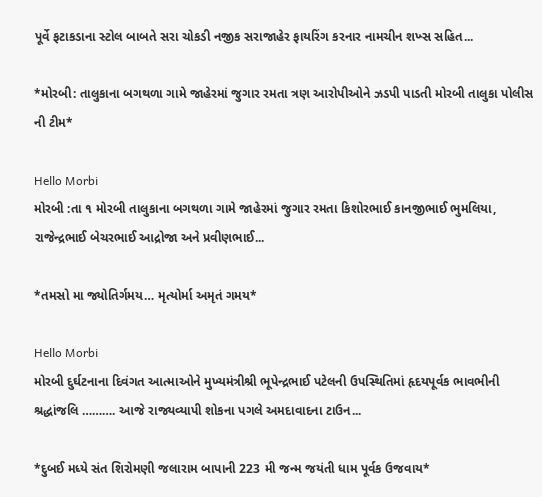પૂર્વે ફટાકડાના સ્ટોલ બાબતે સરા ચોકડી નજીક સરાજાહેર ફાયરિંગ કરનાર નામચીન શખ્સ સહિત...

*મોરબી: તાલુકાના બગથળા ગામે જાહેરમાં જુગાર રમતા ત્રણ આરોપીઓને ઝડપી પાડતી મોરબી તાલુકા પોલીસ ની ટીમ*

Hello Morbi
મોરબી :તા ૧ મોરબી તાલુકાના બગથળા ગામે જાહેરમાં જુગાર રમતા કિશોરભાઈ કાનજીભાઈ ભુમલિયા, રાજેન્દ્રભાઈ બેચરભાઈ આદ્રોજા અને પ્રવીણભાઈ...

*તમસો મા જ્યોતિર્ગમય… મૃત્યોર્મા અમૃતં ગમય*

Hello Morbi
મોરબી દુર્ઘટનાના દિવંગત આત્માઓને મુખ્યમંત્રીશ્રી ભૂપેન્દ્રભાઈ પટેલની ઉપસ્થિતિમાં હૃદયપૂર્વક ભાવભીની શ્રદ્ધાંજલિ ………. આજે રાજ્યવ્યાપી શોકના પગલે અમદાવાદના ટાઉન...

*દુબઈ મધ્યે સંત શિરોમણી જલારામ બાપાની 223 મી જન્મ જયંતી ધામ પૂર્વક ઉજવાય*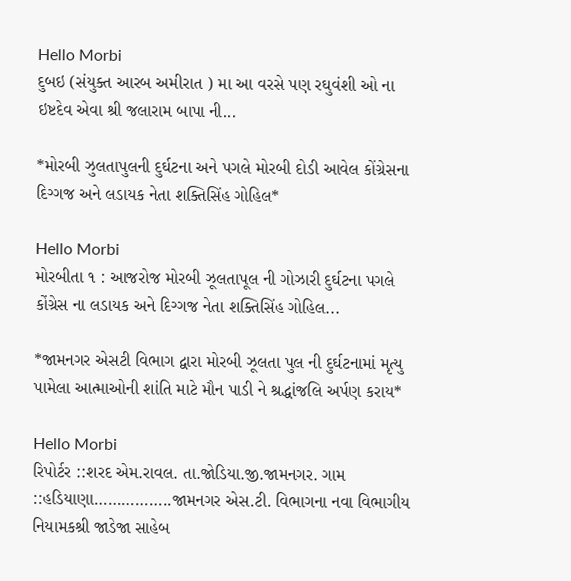Hello Morbi
દુબઇ (સંયુક્ત આરબ અમીરાત ) મા આ વરસે પણ રઘુવંશી ઓ ના ઇષ્ટદેવ એવા શ્રી જલારામ બાપા ની...

*મોરબી ઝુલતાપુલની દુર્ઘટના અને પગલે મોરબી દોડી આવેલ કોંગ્રેસના દિગ્ગજ અને લડાયક નેતા શક્તિસિંહ ગોહિલ*

Hello Morbi
મોરબીતા ૧ : આજરોજ મોરબી ઝૂલતાપૂલ ની ગોઝારી દુર્ઘટના પગલે કોંગ્રેસ ના લડાયક અને દિગ્ગજ નેતા શક્તિસિંહ ગોહિલ...

*જામનગર એસટી વિભાગ દ્વારા મોરબી ઝૂલતા પુલ ની દુર્ઘટનામાં મૃત્યુ પામેલા આત્માઓની શાંતિ માટે મૌન પાડી ને શ્રદ્ધાંજલિ અર્પણ કરાય*

Hello Morbi
રિપોર્ટર ::શરદ એમ.રાવલ. તા.જોડિયા.જી.જામનગર. ગામ ::હડિયાણા……………..જામનગર એસ.ટી. વિભાગના નવા વિભાગીય નિયામકશ્રી જાડેજા સાહેબ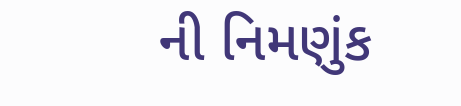ની નિમણુંક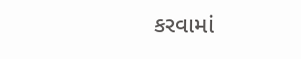કરવામાં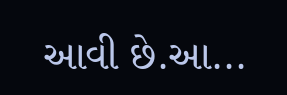આવી છે.આ...